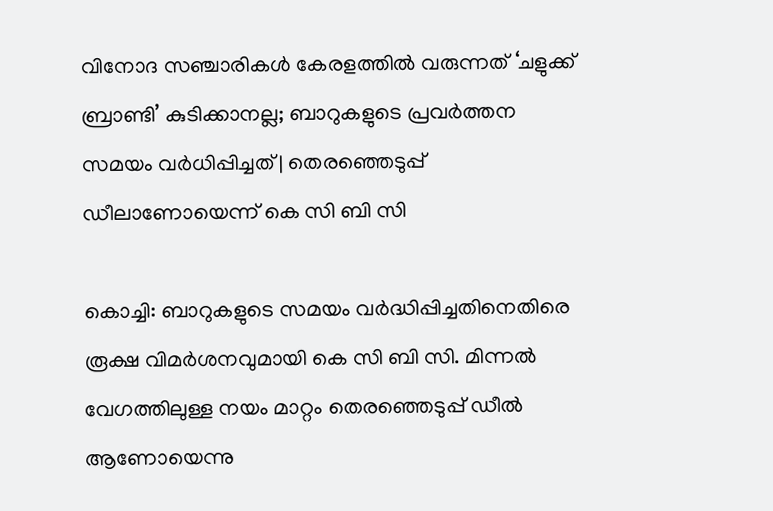വിനോദ സഞ്ചാരികള്‍ കേരളത്തില്‍ വരുന്നത് ‘ചളുക്ക് ബ്രാണ്ടി’ കുടിക്കാനല്ല; ബാറുകളുടെ പ്രവര്‍ത്തന സമയം വര്‍ധിപ്പിച്ചത് | തെരഞ്ഞെടുപ്പ് ഡീലാണോയെന്ന് കെ സി ബി സി

കൊച്ചി: ബാറുകളുടെ സമയം വര്‍ദ്ധിപ്പിച്ചതിനെതിരെ രൂക്ഷ വിമര്‍ശനവുമായി കെ സി ബി സി. മിന്നല്‍ വേഗത്തിലുള്ള നയം മാറ്റം തെരഞ്ഞെടുപ്പ് ഡീല്‍ ആണോയെന്നു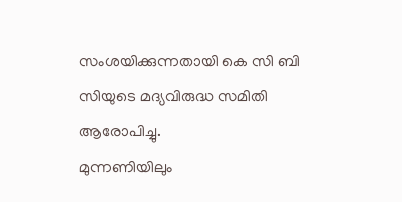സംശയിക്കുന്നതായി കെ സി ബി സിയുടെ മദ്യവിരുദ്ധ സമിതി ആരോപിച്ചു.
മുന്നണിയിലും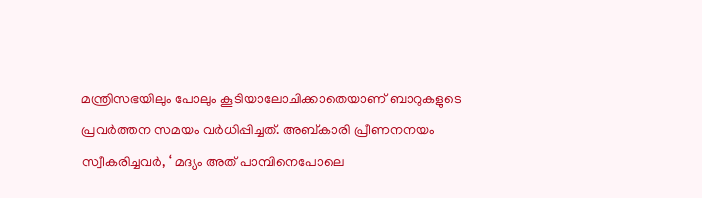മന്ത്രിസഭയിലും പോലും കൂടിയാലോചിക്കാതെയാണ് ബാറുകളുടെ പ്രവര്‍ത്തന സമയം വര്‍ധിപ്പിച്ചത്. അബ്കാരി പ്രീണനനയം സ്വീകരിച്ചവര്‍, ‘ മദ്യം അത് പാമ്പിനെപോലെ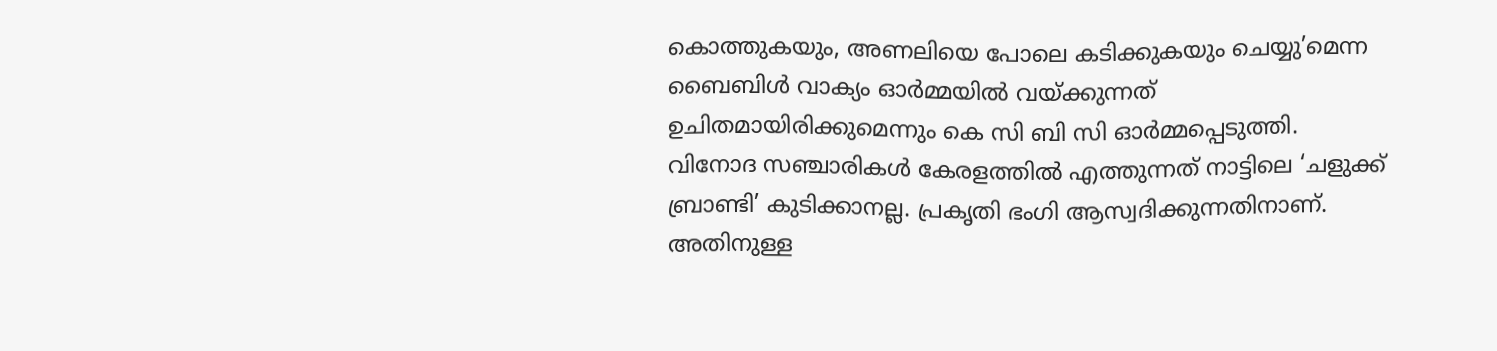കൊത്തുകയും, അണലിയെ പോലെ കടിക്കുകയും ചെയ്യു’മെന്ന ബൈബിള്‍ വാക്യം ഓര്‍മ്മയില്‍ വയ്ക്കുന്നത് ഉചിതമായിരിക്കുമെന്നും കെ സി ബി സി ഓര്‍മ്മപ്പെടുത്തി.
വിനോദ സഞ്ചാരികള്‍ കേരളത്തില്‍ എത്തുന്നത് നാട്ടിലെ ‘ചളുക്ക് ബ്രാണ്ടി’ കുടിക്കാനല്ല. പ്രകൃതി ഭംഗി ആസ്വദിക്കുന്നതിനാണ്. അതിനുള്ള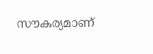സൗകര്യമാണ്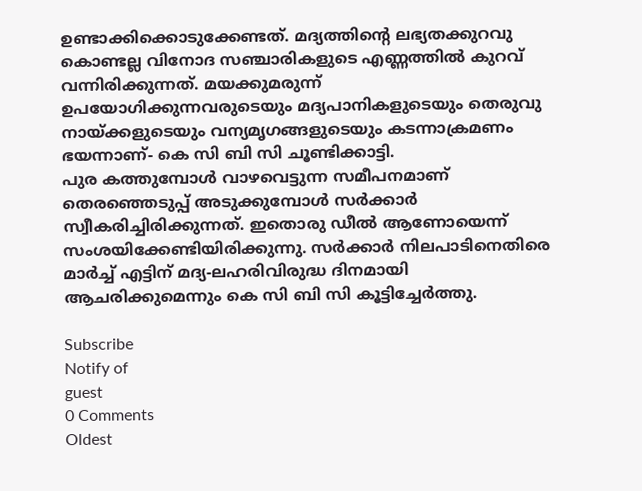ഉണ്ടാക്കിക്കൊടുക്കേണ്ടത്. മദ്യത്തിന്റെ ലഭ്യതക്കുറവു കൊണ്ടല്ല വിനോദ സഞ്ചാരികളുടെ എണ്ണത്തില്‍ കുറവ് വന്നിരിക്കുന്നത്. മയക്കുമരുന്ന് ഉപയോഗിക്കുന്നവരുടെയും മദ്യപാനികളുടെയും തെരുവു നായ്ക്കളുടെയും വന്യമൃഗങ്ങളുടെയും കടന്നാക്രമണം ഭയന്നാണ്- കെ സി ബി സി ചൂണ്ടിക്കാട്ടി.
പുര കത്തുമ്പോള്‍ വാഴവെട്ടുന്ന സമീപനമാണ് തെരഞ്ഞെടുപ്പ് അടുക്കുമ്പോള്‍ സര്‍ക്കാര്‍ സ്വീകരിച്ചിരിക്കുന്നത്. ഇതൊരു ഡീല്‍ ആണോയെന്ന് സംശയിക്കേണ്ടിയിരിക്കുന്നു. സര്‍ക്കാര്‍ നിലപാടിനെതിരെ മാര്‍ച്ച് എട്ടിന് മദ്യ-ലഹരിവിരുദ്ധ ദിനമായി ആചരിക്കുമെന്നും കെ സി ബി സി കൂട്ടിച്ചേര്‍ത്തു.

Subscribe
Notify of
guest
0 Comments
Oldest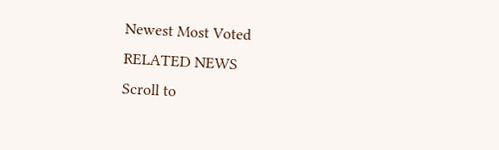Newest Most Voted
RELATED NEWS
Scroll to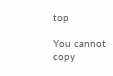top

You cannot copy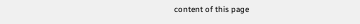content of this page